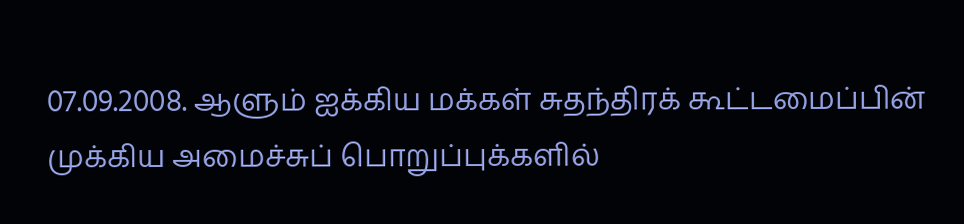07.09.2008. ஆளும் ஐக்கிய மக்கள் சுதந்திரக் கூட்டமைப்பின் முக்கிய அமைச்சுப் பொறுப்புக்களில்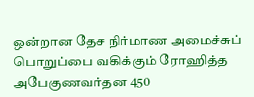ஒன்றான தேச நிர்மாண அமைச்சுப் பொறுப்பை வகிக்கும் ரோஹித்த அபேகுணவர்தன 450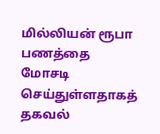மில்லியன் ரூபா பணத்தை மோசடி செய்துள்ளதாகத் தகவல்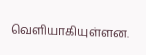வெளியாகியுள்ளன.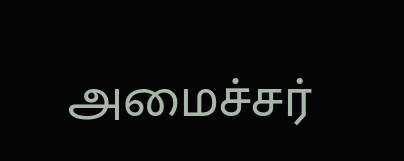அமைச்சர்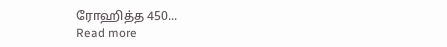ரோஹித்த 450...
Read more